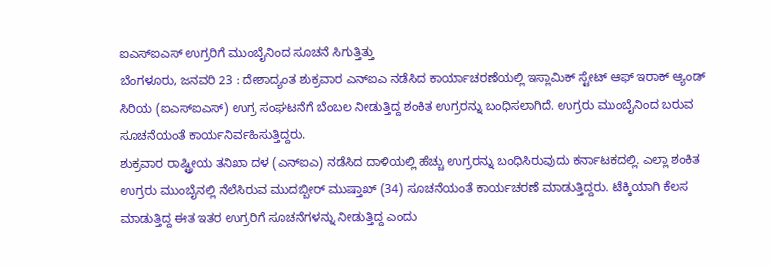ಐಎಸ್ಐಎಸ್ ಉಗ್ರರಿಗೆ ಮುಂಬೈನಿಂದ ಸೂಚನೆ ಸಿಗುತ್ತಿತ್ತು
ಬೆಂಗಳೂರು, ಜನವರಿ 23 : ದೇಶಾದ್ಯಂತ ಶುಕ್ರವಾರ ಎನ್ಐಎ ನಡೆಸಿದ ಕಾರ್ಯಾಚರಣೆಯಲ್ಲಿ ಇಸ್ಲಾಮಿಕ್ ಸ್ಟೇಟ್ ಆಫ್ ಇರಾಕ್ ಆ್ಯಂಡ್ ಸಿರಿಯ (ಐಎಸ್ಐಎಸ್) ಉಗ್ರ ಸಂಘಟನೆಗೆ ಬೆಂಬಲ ನೀಡುತ್ತಿದ್ದ ಶಂಕಿತ ಉಗ್ರರನ್ನು ಬಂಧಿಸಲಾಗಿದೆ. ಉಗ್ರರು ಮುಂಬೈನಿಂದ ಬರುವ ಸೂಚನೆಯಂತೆ ಕಾರ್ಯನಿರ್ವಹಿಸುತ್ತಿದ್ದರು.
ಶುಕ್ರವಾರ ರಾಷ್ಟ್ರೀಯ ತನಿಖಾ ದಳ (ಎನ್ಐಎ) ನಡೆಸಿದ ದಾಳಿಯಲ್ಲಿ ಹೆಚ್ಚು ಉಗ್ರರನ್ನು ಬಂಧಿಸಿರುವುದು ಕರ್ನಾಟಕದಲ್ಲಿ. ಎಲ್ಲಾ ಶಂಕಿತ ಉಗ್ರರು ಮುಂಬೈನಲ್ಲಿ ನೆಲೆಸಿರುವ ಮುದಬ್ಬೀರ್ ಮುಷ್ತಾಖ್ (34) ಸೂಚನೆಯಂತೆ ಕಾರ್ಯಚರಣೆ ಮಾಡುತ್ತಿದ್ದರು. ಟೆಕ್ಕಿಯಾಗಿ ಕೆಲಸ ಮಾಡುತ್ತಿದ್ದ ಈತ ಇತರ ಉಗ್ರರಿಗೆ ಸೂಚನೆಗಳನ್ನು ನೀಡುತ್ತಿದ್ದ ಎಂದು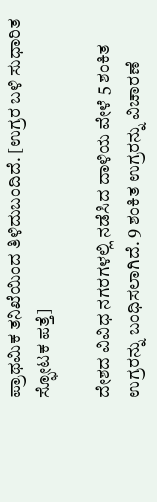ಪ್ರಾಥಮಿಕ ತನಿಖೆಯಿಂದ ತಿಳಿದುಬಂದಿದೆ. [ಉಗ್ರರ ಬಳಿ ಸುಧಾರಿತ ಸ್ಫೋಟಕ ಪತ್ತೆ]

ದೇಶದ ವಿವಿಧ ನಗರಗಳಲ್ಲಿ ನಡೆಸಿದ ದಾಳಿಯ ವೇಳೆ 5 ಶಂಕಿತ ಉಗ್ರರನ್ನು ಬಂಧಿಸಲಾಗಿದೆ. 9 ಶಂಕಿತ ಉಗ್ರರನ್ನು ವಿಚಾರಣೆ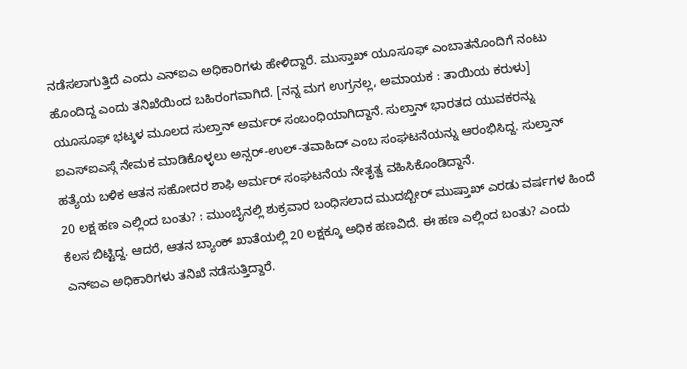ನಡೆಸಲಾಗುತ್ತಿದೆ ಎಂದು ಎನ್ಐಎ ಅಧಿಕಾರಿಗಳು ಹೇಳಿದ್ದಾರೆ. ಮುಸ್ತಾಖ್ ಯೂಸೂಫ್ ಎಂಬಾತನೊಂದಿಗೆ ನಂಟು ಹೊಂದಿದ್ದ ಎಂದು ತನಿಖೆಯಿಂದ ಬಹಿರಂಗವಾಗಿದೆ. [ನನ್ನ ಮಗ ಉಗ್ರನಲ್ಲ, ಅಮಾಯಕ : ತಾಯಿಯ ಕರುಳು]
ಯೂಸೂಫ್ ಭಟ್ಕಳ ಮೂಲದ ಸುಲ್ತಾನ್ ಅರ್ಮರ್ ಸಂಬಂಧಿಯಾಗಿದ್ದಾನೆ. ಸುಲ್ತಾನ್ ಭಾರತದ ಯುವಕರನ್ನು ಐಎಸ್ಐಎಸ್ಗೆ ನೇಮಕ ಮಾಡಿಕೊಳ್ಳಲು ಅನ್ಸರ್-ಉಲ್-ತವಾಹಿದ್ ಎಂಬ ಸಂಘಟನೆಯನ್ನು ಆರಂಭಿಸಿದ್ದ. ಸುಲ್ತಾನ್ ಹತ್ಯೆಯ ಬಳಿಕ ಆತನ ಸಹೋದರ ಶಾಫಿ ಅರ್ಮರ್ ಸಂಘಟನೆಯ ನೇತೃತ್ವ ವಹಿಸಿಕೊಂಡಿದ್ದಾನೆ.
20 ಲಕ್ಷ ಹಣ ಎಲ್ಲಿಂದ ಬಂತು? : ಮುಂಬೈನಲ್ಲಿ ಶುಕ್ರವಾರ ಬಂಧಿಸಲಾದ ಮುದಬ್ಬೀರ್ ಮುಷ್ತಾಖ್ ಎರಡು ವರ್ಷಗಳ ಹಿಂದೆ ಕೆಲಸ ಬಿಟ್ಟಿದ್ದ. ಆದರೆ, ಆತನ ಬ್ಯಾಂಕ್ ಖಾತೆಯಲ್ಲಿ 20 ಲಕ್ಷಕ್ಕೂ ಅಧಿಕ ಹಣವಿದೆ. ಈ ಹಣ ಎಲ್ಲಿಂದ ಬಂತು? ಎಂದು ಎನ್ಐಎ ಅಧಿಕಾರಿಗಳು ತನಿಖೆ ನಡೆಸುತ್ತಿದ್ದಾರೆ.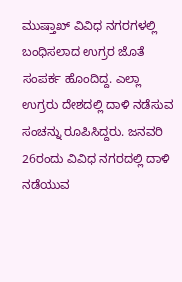ಮುಷ್ತಾಖ್ ವಿವಿಧ ನಗರಗಳಲ್ಲಿ ಬಂಧಿಸಲಾದ ಉಗ್ರರ ಜೊತೆ ಸಂಪರ್ಕ ಹೊಂದಿದ್ದ. ಎಲ್ಲಾ ಉಗ್ರರು ದೇಶದಲ್ಲಿ ದಾಳಿ ನಡೆಸುವ ಸಂಚನ್ನು ರೂಪಿಸಿದ್ದರು. ಜನವರಿ 26ರಂದು ವಿವಿಧ ನಗರದಲ್ಲಿ ದಾಳಿ ನಡೆಯುವ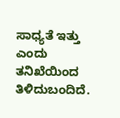ಸಾಧ್ಯತೆ ಇತ್ತು ಎಂದು ತನಿಖೆಯಿಂದ ತಿಳಿದುಬಂದಿದೆ.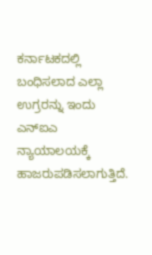ಕರ್ನಾಟಕದಲ್ಲಿ ಬಂಧಿಸಲಾದ ಎಲ್ಲಾ ಉಗ್ರರನ್ನು ಇಂದು ಎನ್ಐಎ ನ್ಯಾಯಾಲಯಕ್ಕೆ ಹಾಜರುಪಡಿಸಲಾಗುತ್ತಿದೆ.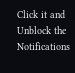Click it and Unblock the Notifications